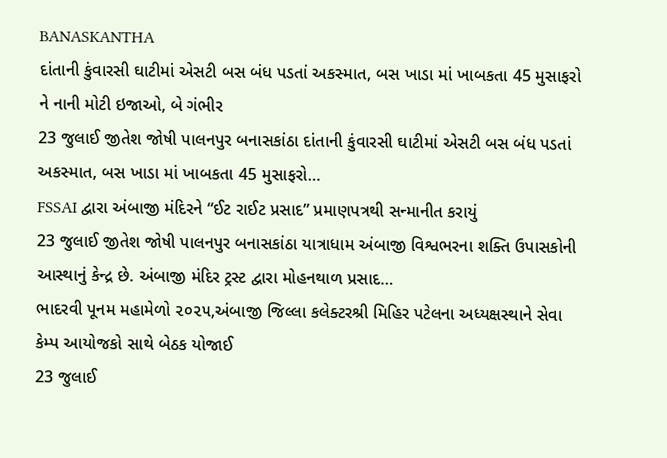BANASKANTHA
દાંતાની કુંવારસી ઘાટીમાં એસટી બસ બંધ પડતાં અકસ્માત, બસ ખાડા માં ખાબકતા 45 મુસાફરો ને નાની મોટી ઇજાઓ, બે ગંભીર
23 જુલાઈ જીતેશ જોષી પાલનપુર બનાસકાંઠા દાંતાની કુંવારસી ઘાટીમાં એસટી બસ બંધ પડતાં અકસ્માત, બસ ખાડા માં ખાબકતા 45 મુસાફરો…
FSSAI દ્વારા અંબાજી મંદિરને “ઈટ રાઈટ પ્રસાદ” પ્રમાણપત્રથી સન્માનીત કરાયું
23 જુલાઈ જીતેશ જોષી પાલનપુર બનાસકાંઠા યાત્રાધામ અંબાજી વિશ્વભરના શક્તિ ઉપાસકોની આસ્થાનું કેન્દ્ર છે. અંબાજી મંદિર ટ્રસ્ટ દ્વારા મોહનથાળ પ્રસાદ…
ભાદરવી પૂનમ મહામેળો ૨૦૨૫,અંબાજી જિલ્લા કલેક્ટરશ્રી મિહિર પટેલના અધ્યક્ષસ્થાને સેવા કેમ્પ આયોજકો સાથે બેઠક યોજાઈ
23 જુલાઈ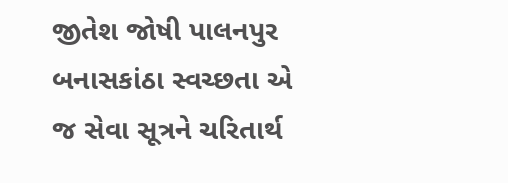જીતેશ જોષી પાલનપુર બનાસકાંઠા સ્વચ્છતા એ જ સેવા સૂત્રને ચરિતાર્થ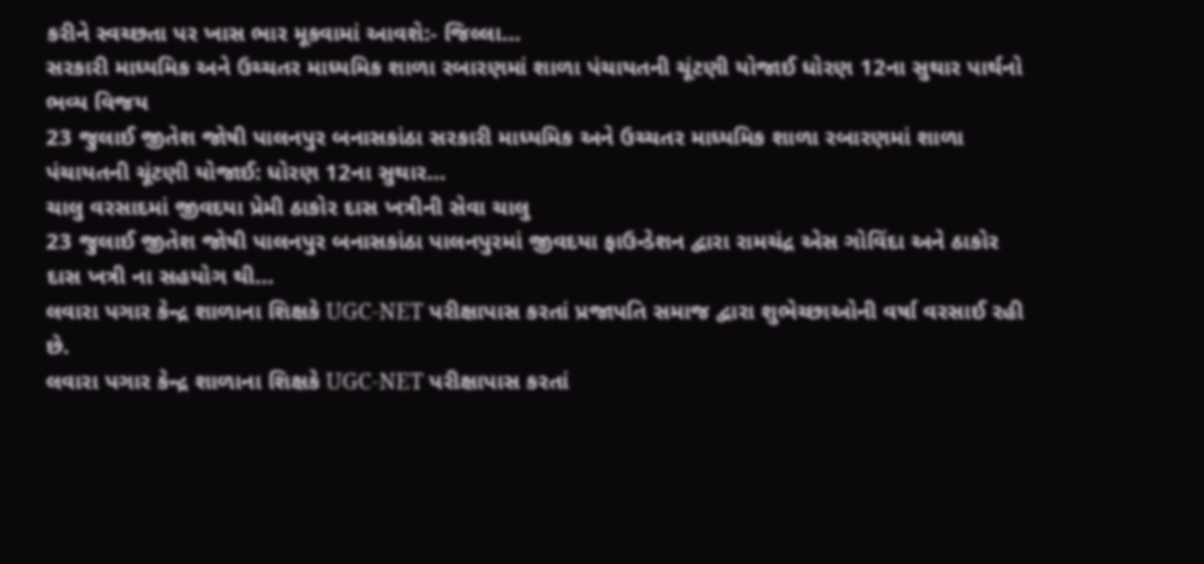કરીને સ્વચ્છતા પર ખાસ ભાર મૂકવામાં આવશે:- જિલ્લા…
સરકારી માધ્યમિક અને ઉચ્ચતર માધ્યમિક શાળા રબારણમાં શાળા પંચાયતની ચૂંટણી યોજાઈ ધોરણ 12ના સુથાર પાર્થનો ભવ્ય વિજય
23 જુલાઈ જીતેશ જોષી પાલનપુર બનાસકાંઠા સરકારી માધ્યમિક અને ઉચ્ચતર માધ્યમિક શાળા રબારણમાં શાળા પંચાયતની ચૂંટણી યોજાઈ: ધોરણ 12ના સુથાર…
ચાલુ વરસાદમાં જીવદયા પ્રેમી ઠાકોર દાસ ખત્રીની સેવા ચાલુ
23 જુલાઈ જીતેશ જોષી પાલનપુર બનાસકાંઠા પાલનપુરમાં જીવદયા ફાઉન્ડેશન દ્વારા રામચંદ્ર એસ ગોવિંદા અને ઠાકોર દાસ ખત્રી ના સહયોગ થી…
લવારા પગાર કેન્દ્ર શાળાના શિક્ષકે UGC-NET પરીક્ષાપાસ કરતાં પ્રજાપતિ સમાજ દ્વારા શુભેચ્છાઓની વર્ષા વરસાઈ રહી છે.
લવારા પગાર કેન્દ્ર શાળાના શિક્ષકે UGC-NET પરીક્ષાપાસ કરતાં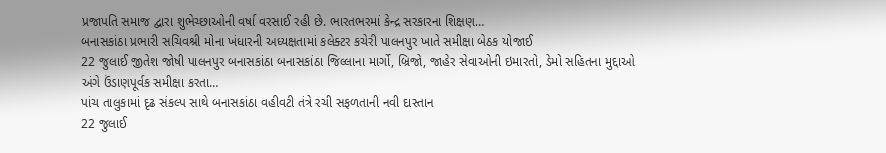પ્રજાપતિ સમાજ દ્વારા શુભેચ્છાઓની વર્ષા વરસાઈ રહી છે. ભારતભરમાં કેન્દ્ર સરકારના શિક્ષણ…
બનાસકાંઠા પ્રભારી સચિવશ્રી મોના ખંધારની અધ્યક્ષતામાં કલેક્ટર કચેરી પાલનપુર ખાતે સમીક્ષા બેઠક યોજાઈ
22 જુલાઈ જીતેશ જોષી પાલનપુર બનાસકાંઠા બનાસકાંઠા જિલ્લાના માર્ગો, બ્રિજો, જાહેર સેવાઓની ઇમારતો, ડેમો સહિતના મુદ્દાઓ અંગે ઉંડાણપૂર્વક સમીક્ષા કરતા…
પાંચ તાલુકામાં દૃઢ સંકલ્પ સાથે બનાસકાંઠા વહીવટી તંત્રે રચી સફળતાની નવી દાસ્તાન
22 જુલાઈ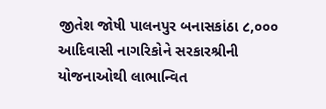જીતેશ જોષી પાલનપુર બનાસકાંઠા ૮,૦૦૦ આદિવાસી નાગરિકોને સરકારશ્રીની યોજનાઓથી લાભાન્વિત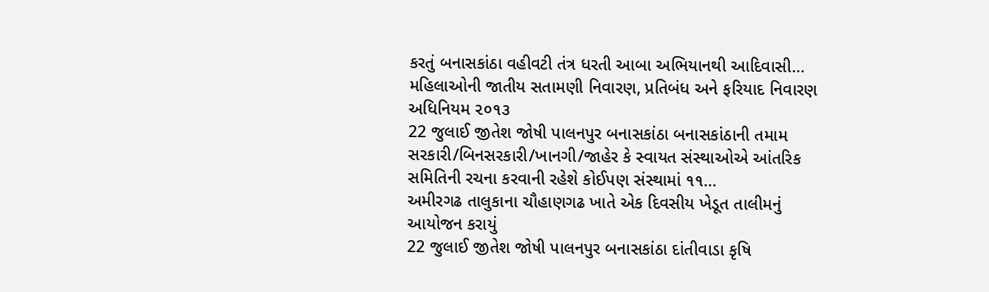કરતું બનાસકાંઠા વહીવટી તંત્ર ધરતી આબા અભિયાનથી આદિવાસી…
મહિલાઓની જાતીય સતામણી નિવારણ, પ્રતિબંધ અને ફરિયાદ નિવારણ અધિનિયમ ૨૦૧૩
22 જુલાઈ જીતેશ જોષી પાલનપુર બનાસકાંઠા બનાસકાંઠાની તમામ સરકારી/બિનસરકારી/ખાનગી/જાહેર કે સ્વાયત સંસ્થાઓએ આંતરિક સમિતિની રચના કરવાની રહેશે કોઈપણ સંસ્થામાં ૧૧…
અમીરગઢ તાલુકાના ચૌહાણગઢ ખાતે એક દિવસીય ખેડૂત તાલીમનું આયોજન કરાયું
22 જુલાઈ જીતેશ જોષી પાલનપુર બનાસકાંઠા દાંતીવાડા કૃષિ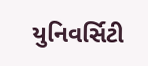યુનિવર્સિટી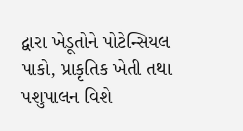દ્વારા ખેડૂતોને પોટેન્સિયલ પાકો, પ્રાકૃતિક ખેતી તથા પશુપાલન વિશે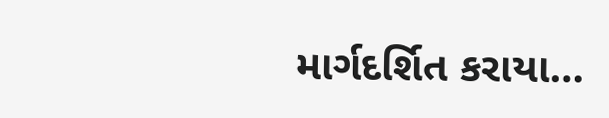માર્ગદર્શિત કરાયા…